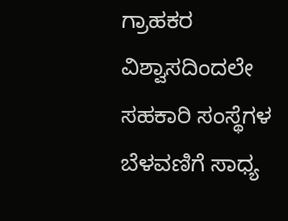ಗ್ರಾಹಕರ ವಿಶ್ವಾಸದಿಂದಲೇ ಸಹಕಾರಿ ಸಂಸ್ಥೆಗಳ ಬೆಳವಣಿಗೆ ಸಾಧ್ಯ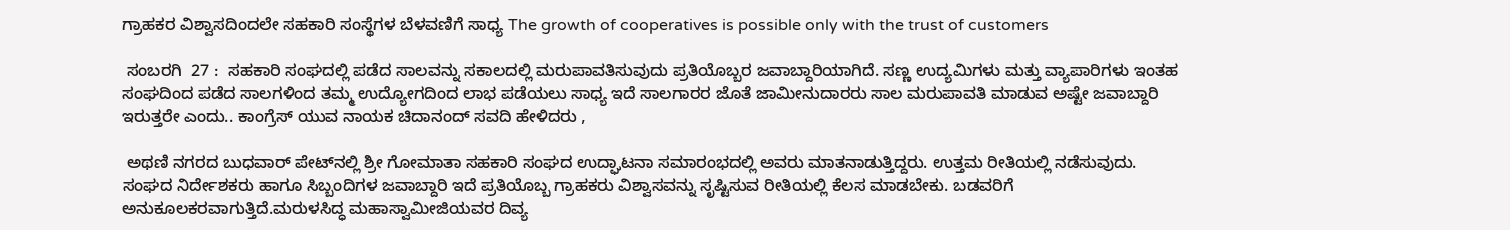ಗ್ರಾಹಕರ ವಿಶ್ವಾಸದಿಂದಲೇ ಸಹಕಾರಿ ಸಂಸ್ಥೆಗಳ ಬೆಳವಣಿಗೆ ಸಾಧ್ಯ The growth of cooperatives is possible only with the trust of customers

 ಸಂಬರಗಿ  27 :  ಸಹಕಾರಿ ಸಂಘದಲ್ಲಿ ಪಡೆದ ಸಾಲವನ್ನು ಸಕಾಲದಲ್ಲಿ ಮರುಪಾವತಿಸುವುದು ಪ್ರತಿಯೊಬ್ಬರ ಜವಾಬ್ದಾರಿಯಾಗಿದೆ. ಸಣ್ಣ ಉದ್ಯಮಿಗಳು ಮತ್ತು ವ್ಯಾಪಾರಿಗಳು ಇಂತಹ ಸಂಘದಿಂದ ಪಡೆದ ಸಾಲಗಳಿಂದ ತಮ್ಮ ಉದ್ಯೋಗದಿಂದ ಲಾಭ ಪಡೆಯಲು ಸಾಧ್ಯ ಇದೆ ಸಾಲಗಾರರ ಜೊತೆ ಜಾಮೀನುದಾರರು ಸಾಲ ಮರುಪಾವತಿ ಮಾಡುವ ಅಷ್ಟೇ ಜವಾಬ್ದಾರಿ ಇರುತ್ತರೇ ಎಂದು.. ಕಾಂಗ್ರೆಸ್ ಯುವ ನಾಯಕ ಚಿದಾನಂದ್ ಸವದಿ ಹೇಳಿದರು ,

 ಅಥಣಿ ನಗರದ ಬುಧವಾರ್ ಪೇಟ್‌ನಲ್ಲಿ ಶ್ರೀ ಗೋಮಾತಾ ಸಹಕಾರಿ ಸಂಘದ ಉದ್ಘಾಟನಾ ಸಮಾರಂಭದಲ್ಲಿ ಅವರು ಮಾತನಾಡುತ್ತಿದ್ದರು. ಉತ್ತಮ ರೀತಿಯಲ್ಲಿ ನಡೆಸುವುದು. ಸಂಘದ ನಿರ್ದೇಶಕರು ಹಾಗೂ ಸಿಬ್ಬಂದಿಗಳ ಜವಾಬ್ದಾರಿ ಇದೆ ಪ್ರತಿಯೊಬ್ಬ ಗ್ರಾಹಕರು ವಿಶ್ವಾಸವನ್ನು ಸೃಷ್ಟಿಸುವ ರೀತಿಯಲ್ಲಿ ಕೆಲಸ ಮಾಡಬೇಕು. ಬಡವರಿಗೆ ಅನುಕೂಲಕರವಾಗುತ್ತಿದೆ.ಮರುಳಸಿದ್ಧ ಮಹಾಸ್ವಾಮೀಜಿಯವರ ದಿವ್ಯ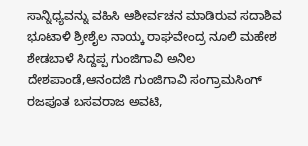ಸಾನ್ನಿಧ್ಯವನ್ನು ವಹಿಸಿ ಆಶೀರ್ವಚನ ಮಾಡಿರುವ ಸದಾಶಿವ ಭೂಟಾಳಿ ಶ್ರೀಶೈಲ ನಾಯ್ಕ ರಾಘವೇಂದ್ರ ನೂಲಿ ಮಹೇಶ ಶೇಡಬಾಳೆ ಸಿದ್ದಪ್ಪ ಗುಂಜಿಗಾವಿ ಅನಿಲ ದೇಶಪಾಂಡೆ,ಆನಂದಜಿ ಗುಂಜಿಗಾವಿ ಸಂಗ್ರಾಮಸಿಂಗ್ ರಜಪೂತ ಬಸವರಾಜ ಅವಟಿ,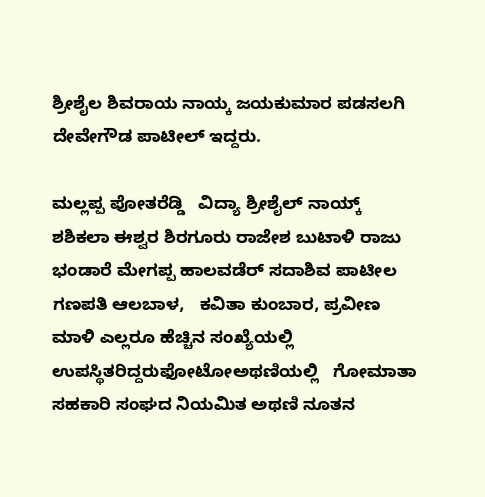ಶ್ರೀಶೈಲ ಶಿವರಾಯ ನಾಯ್ಕ ಜಯಕುಮಾರ ಪಡಸಲಗಿ ದೇವೇಗೌಡ ಪಾಟೀಲ್ ಇದ್ದರು.

ಮಲ್ಲಪ್ಪ ಪೋತರೆಡ್ಡಿ   ವಿದ್ಯಾ ಶ್ರೀಶೈಲ್ ನಾಯ್ಕ್‌   ಶಶಿಕಲಾ ಈಶ್ವರ ಶಿರಗೂರು ರಾಜೇಶ ಬುಟಾಳಿ ರಾಜು ಭಂಡಾರೆ ಮೇಗಪ್ಪ ಹಾಲವಡೆರ್ ಸದಾಶಿವ ಪಾಟೀಲ ಗಣಪತಿ ಆಲಬಾಳ,   ಕವಿತಾ ಕುಂಬಾರ, ಪ್ರವೀಣ ಮಾಳಿ ಎಲ್ಲರೂ ಹೆಚ್ಚಿನ ಸಂಖ್ಯೆಯಲ್ಲಿ ಉಪಸ್ಥಿತರಿದ್ದರುಫೋಟೋಅಥಣಿಯಲ್ಲಿ   ಗೋಮಾತಾ ಸಹಕಾರಿ ಸಂಘದ ನಿಯಮಿತ ಅಥಣಿ ನೂತನ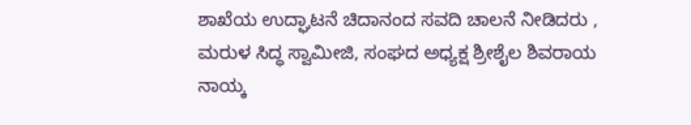ಶಾಖೆಯ ಉದ್ಘಾಟನೆ ಚಿದಾನಂದ ಸವದಿ ಚಾಲನೆ ನೀಡಿದರು , ಮರುಳ ಸಿದ್ಧ ಸ್ವಾಮೀಜಿ, ಸಂಘದ ಅಧ್ಯಕ್ಷ ಶ್ರೀಶೈಲ ಶಿವರಾಯ ನಾಯ್ಕ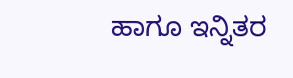ಹಾಗೂ ಇನ್ನಿತರ